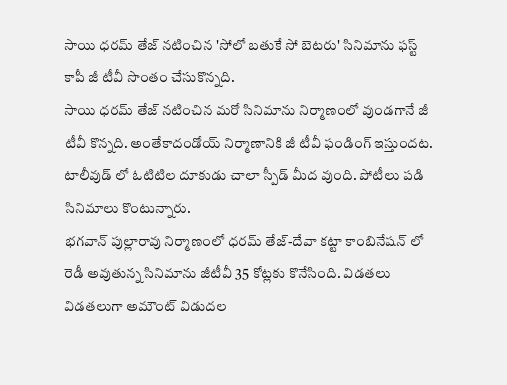సాయి ధరమ్ తేజ్ నటించిన 'సోలో బతుకే సో బెటరు' సినిమాను ఫస్ట్ కాపీ జీ టీవీ సొంతం చేసుకొన్నది.
సాయి ధరమ్ తేజ్ నటించిన మరో సినిమాను నిర్మాణంలో వుండగానే జీ టీవీ కొన్నది. అంతేకాదండోయ్ నిర్మాణానికి జీ టీవీ ఫండింగ్ ఇస్తుందట. టాలీవుడ్ లో ఓటిటిల దూకుడు చాలా స్పీడ్ మీద వుంది. పోటీలు పడి సినిమాలు కొంటున్నారు.
భగవాన్ పుల్లారావు నిర్మాణంలో ధరమ్ తేజ్-దేవా కట్టా కాంబినేషన్ లో రెడీ అవుతున్న సినిమాను జీటీవీ 35 కోట్లకు కొనేసింది. విడతలు విడతలుగా అమౌంట్ విడుదల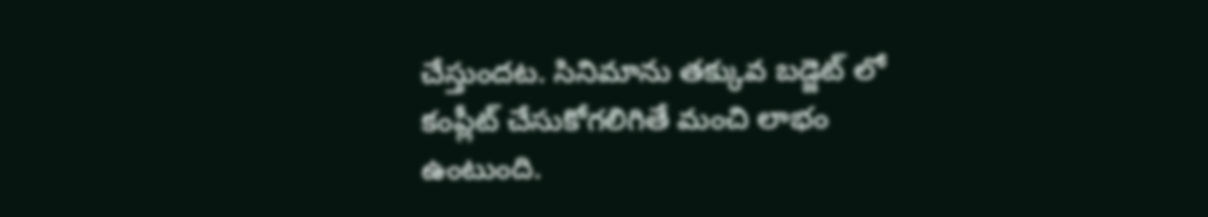చేస్తుందట. సినిమాను తక్కువ బడ్జెట్ లో కంప్లీట్ చేసుకోగలిగితే మంచి లాభం ఉంటుంది.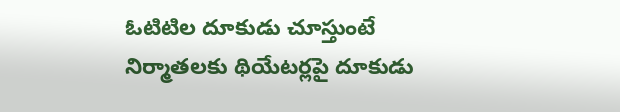ఓటిటిల దూకుడు చూస్తుంటే నిర్మాతలకు థియేటర్లపై దూకుడు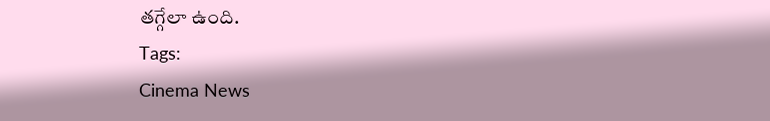తగ్గేలా ఉంది.
Tags:
Cinema News